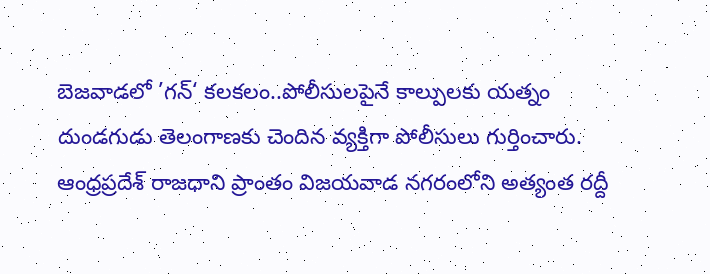బెజవాడలో ’గన్‘ కలకలం..పోలీసులపైనే కాల్పులకు యత్నం
దుండగుడు తెలంగాణకు చెందిన వ్యక్తిగా పోలీసులు గుర్తించారు.
ఆంధ్రప్రదేశ్ రాజధాని ప్రాంతం విజయవాడ నగరంలోని అత్యంత రద్దీ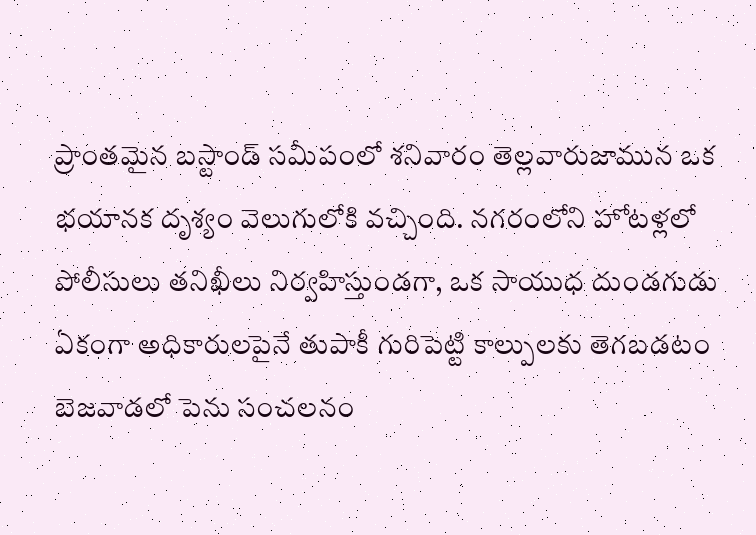ప్రాంతమైన బస్టాండ్ సమీపంలో శనివారం తెల్లవారుజామున ఒక భయానక దృశ్యం వెలుగులోకి వచ్చింది. నగరంలోని హోటళ్లలో పోలీసులు తనిఖీలు నిర్వహిస్తుండగా, ఒక సాయుధ దుండగుడు ఏకంగా అధికారులపైనే తుపాకీ గురిపెట్టి కాల్పులకు తెగబడటం బెజవాడలో పెను సంచలనం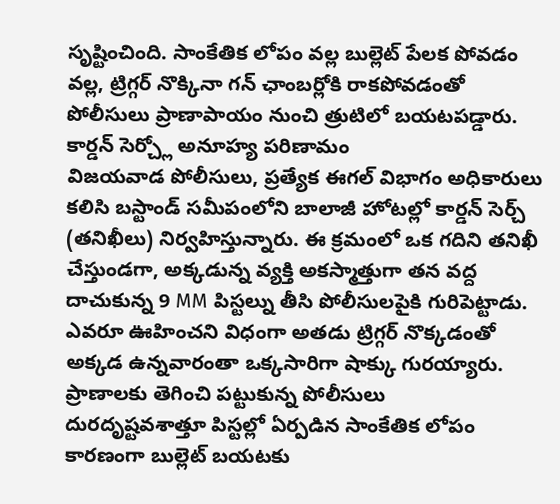సృష్టించింది. సాంకేతిక లోపం వల్ల బుల్లెట్ పేలక పోవడం వల్ల, ట్రిగ్గర్ నొక్కినా గన్ ఛాంబర్లోకి రాకపోవడంతో పోలీసులు ప్రాణాపాయం నుంచి త్రుటిలో బయటపడ్డారు.
కార్డన్ సెర్చ్లో అనూహ్య పరిణామం
విజయవాడ పోలీసులు, ప్రత్యేక ఈగల్ విభాగం అధికారులు కలిసి బస్టాండ్ సమీపంలోని బాలాజీ హోటల్లో కార్డన్ సెర్చ్ (తనిఖీలు) నిర్వహిస్తున్నారు. ఈ క్రమంలో ఒక గదిని తనిఖీ చేస్తుండగా, అక్కడున్న వ్యక్తి అకస్మాత్తుగా తన వద్ద దాచుకున్న 9 MM పిస్టల్ను తీసి పోలీసులపైకి గురిపెట్టాడు. ఎవరూ ఊహించని విధంగా అతడు ట్రిగ్గర్ నొక్కడంతో అక్కడ ఉన్నవారంతా ఒక్కసారిగా షాక్కు గురయ్యారు.
ప్రాణాలకు తెగించి పట్టుకున్న పోలీసులు
దురదృష్టవశాత్తూ పిస్టల్లో ఏర్పడిన సాంకేతిక లోపం కారణంగా బుల్లెట్ బయటకు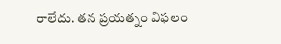రాలేదు. తన ప్రయత్నం విఫలం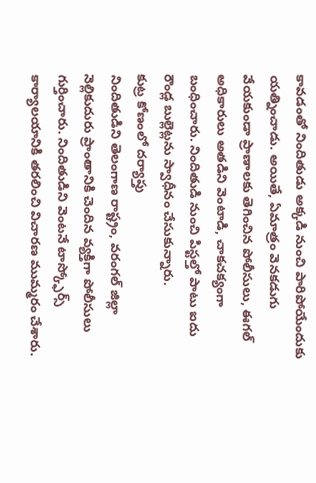కావడంతో నిందితుడు అక్కడి నుంచి పారిపోయేందుకు యత్నించాడు. అయితే, ఏమాత్రం వెనకడుగు వేయకుండా ప్రాణాలకు తెగించిన పోలీసులు, ఈగల్ అధికారులు అతడిని వెంటాడి, చాకచక్యంగా బంధించారు. నిందితుడి నుంచి పిస్టల్తో పాటు ఐదు రౌండ్ల బుల్లెట్లను స్వాధీనం చేసుకున్నారు.
కుట్ర కోణంలో దర్యాప్తు
నిందితుడిని తెలంగాణ రాష్ట్రం, వరంగల్ జిల్లా నెల్లికుదురు ప్రాంతానికి చెందిన వ్యక్తిగా పోలీసులు గుర్తించారు. నిందితుడిని వెంటనే టాస్క్ఫోర్స్ కార్యాలయానికి తరలించి విచారణ ముమ్మరం చేశారు.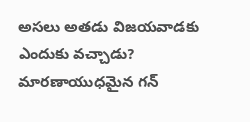అసలు అతడు విజయవాడకు ఎందుకు వచ్చాడు? మారణాయుధమైన గన్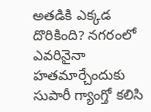అతడికి ఎక్కడ దొరికింది? నగరంలో ఎవరినైనా హతమార్చేందుకు సుపారీ గ్యాంగ్తో కలిసి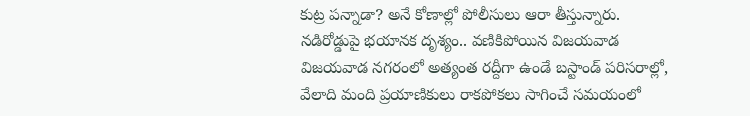కుట్ర పన్నాడా? అనే కోణాల్లో పోలీసులు ఆరా తీస్తున్నారు.
నడిరోడ్డుపై భయానక దృశ్యం.. వణికిపోయిన విజయవాడ
విజయవాడ నగరంలో అత్యంత రద్దీగా ఉండే బస్టాండ్ పరిసరాల్లో, వేలాది మంది ప్రయాణికులు రాకపోకలు సాగించే సమయంలో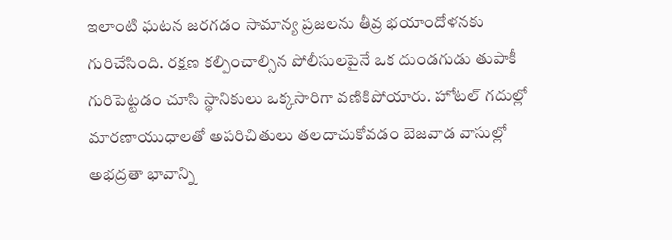ఇలాంటి ఘటన జరగడం సామాన్య ప్రజలను తీవ్ర భయాందోళనకు గురిచేసింది. రక్షణ కల్పించాల్సిన పోలీసులపైనే ఒక దుండగుడు తుపాకీ గురిపెట్టడం చూసి స్థానికులు ఒక్కసారిగా వణికిపోయారు. హోటల్ గదుల్లో మారణాయుధాలతో అపరిచితులు తలదాచుకోవడం బెజవాడ వాసుల్లో అభద్రతా భావాన్ని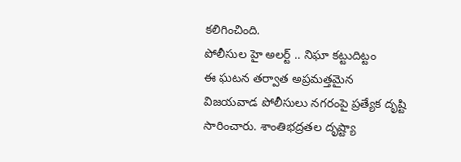కలిగించింది.
పోలీసుల హై అలర్ట్ .. నిఘా కట్టుదిట్టం
ఈ ఘటన తర్వాత అప్రమత్తమైన విజయవాడ పోలీసులు నగరంపై ప్రత్యేక దృష్టి సారించారు. శాంతిభద్రతల దృష్ట్యా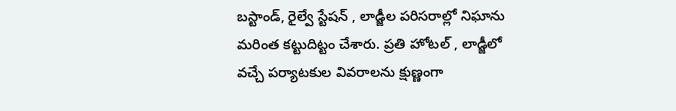బస్టాండ్, రైల్వే స్టేషన్ , లాడ్జీల పరిసరాల్లో నిఘాను మరింత కట్టుదిట్టం చేశారు. ప్రతి హోటల్ , లాడ్జీలో వచ్చే పర్యాటకుల వివరాలను క్షుణ్ణంగా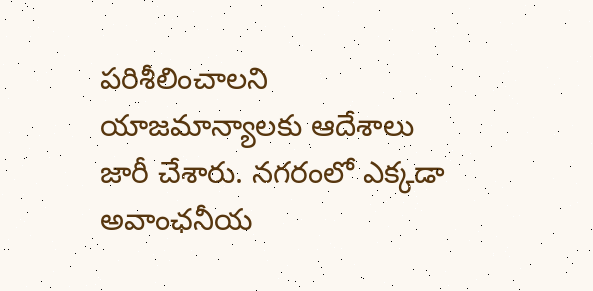పరిశీలించాలని యాజమాన్యాలకు ఆదేశాలు జారీ చేశారు. నగరంలో ఎక్కడా అవాంఛనీయ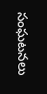సంఘటనలు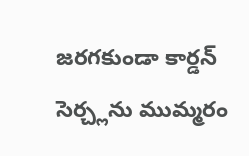జరగకుండా కార్డన్ సెర్చ్లను ముమ్మరం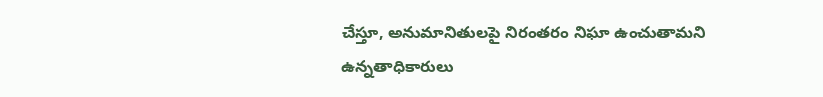చేస్తూ, అనుమానితులపై నిరంతరం నిఘా ఉంచుతామని ఉన్నతాధికారులు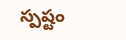స్పష్టం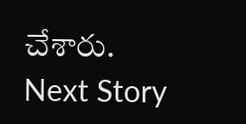చేశారు.
Next Story